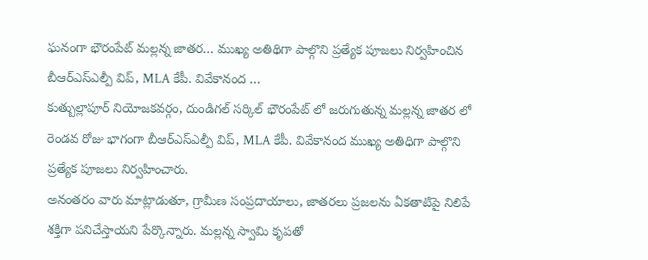ఘనంగా భౌరంపేట్ మల్లన్న జాతర… ముఖ్య అతిథిగా పాల్గొని ప్రత్యేక పూజలు నిర్వహించిన బీఆర్ఎస్ఎల్పీ విప్, MLA కేపీ. వివేకానంద …
కుత్బుల్లాపూర్ నియోజకవర్గం, దుండిగల్ సర్కిల్ భౌరంపేట్ లో జరుగుతున్న మల్లన్న జాతర లో రెండవ రోజు భాగంగా బీఆర్ఎస్ఎల్పీ విప్, MLA కేపీ. వివేకానంద ముఖ్య అతిధిగా పాల్గొని ప్రత్యేక పూజలు నిర్వహించారు.
అనంతరం వారు మాట్లాడుతూ, గ్రామీణ సంప్రదాయాలు, జాతరలు ప్రజలను ఏకతాటిపై నిలిపే శక్తిగా పనిచేస్తాయని పేర్కొన్నారు. మల్లన్న స్వామి కృపతో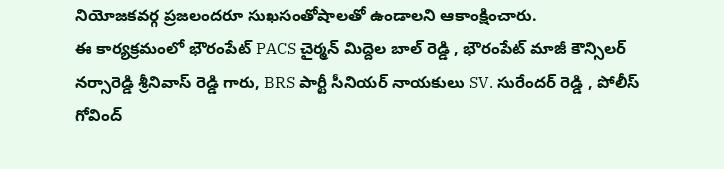నియోజకవర్గ ప్రజలందరూ సుఖసంతోషాలతో ఉండాలని ఆకాంక్షించారు.
ఈ కార్యక్రమంలో భౌరంపేట్ PACS చైర్మన్ మిద్దెల బాల్ రెడ్డి , భౌరంపేట్ మాజీ కౌన్సిలర్ నర్సారెడ్డి శ్రీనివాస్ రెడ్డి గారు, BRS పార్టీ సీనియర్ నాయకులు SV. సురేందర్ రెడ్డి , పోలీస్ గోవింద్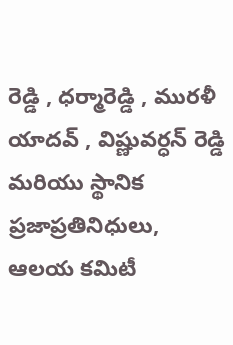రెడ్డి , ధర్మారెడ్డి , మురళీ యాదవ్ , విష్ణువర్ధన్ రెడ్డి మరియు స్థానిక ప్రజాప్రతినిధులు, ఆలయ కమిటీ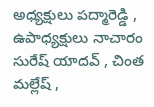అధ్యక్షులు పద్మారెడ్డి , ఉపాధ్యక్షులు నాచారం సురేష్ యాదవ్ , చింత మల్లేష్ ,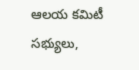ఆలయ కమిటీ సభ్యులు,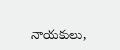నాయకులు,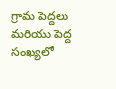గ్రామ పెద్దలు మరియు పెద్ద సంఖ్యలో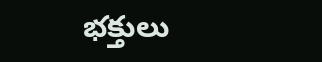భక్తులు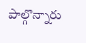పాల్గొన్నారు